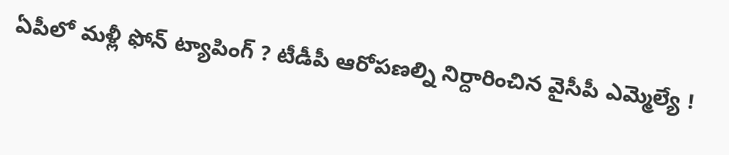ఏపీలో మళ్లీ ఫోన్ ట్యాపింగ్ ? టీడీపీ ఆరోపణల్ని నిర్దారించిన వైసీపీ ఎమ్మెల్యే !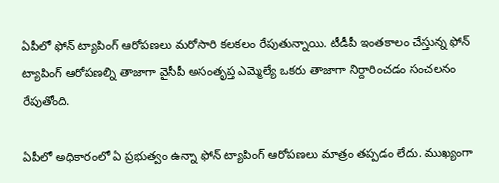ఏపీలో ఫోన్ ట్యాపింగ్ ఆరోపణలు మరోసారి కలకలం రేపుతున్నాయి. టీడీపీ ఇంతకాలం చేస్తున్న ఫోన్ ట్యాపింగ్ ఆరోపణల్ని తాజాగా వైసీపీ అసంతృప్త ఎమ్మెల్యే ఒకరు తాజాగా నిర్దారించడం సంచలనం రేపుతోంది.

ఏపీలో అధికారంలో ఏ ప్రభుత్వం ఉన్నా ఫోన్ ట్యాపింగ్ ఆరోపణలు మాత్రం తప్పడం లేదు. ముఖ్యంగా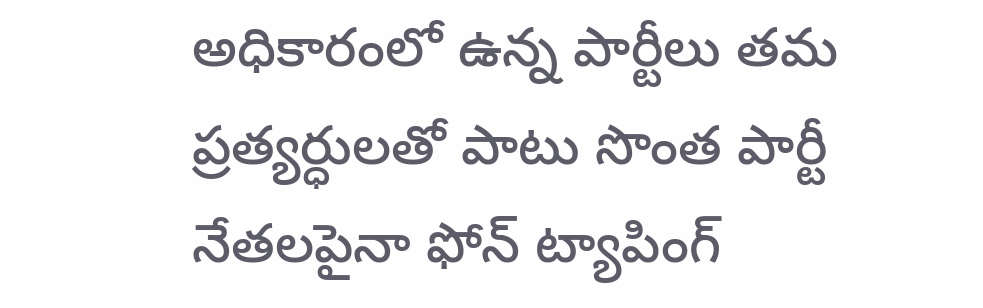అధికారంలో ఉన్న పార్టీలు తమ ప్రత్యర్ధులతో పాటు సొంత పార్టీ నేతలపైనా ఫోన్ ట్యాపింగ్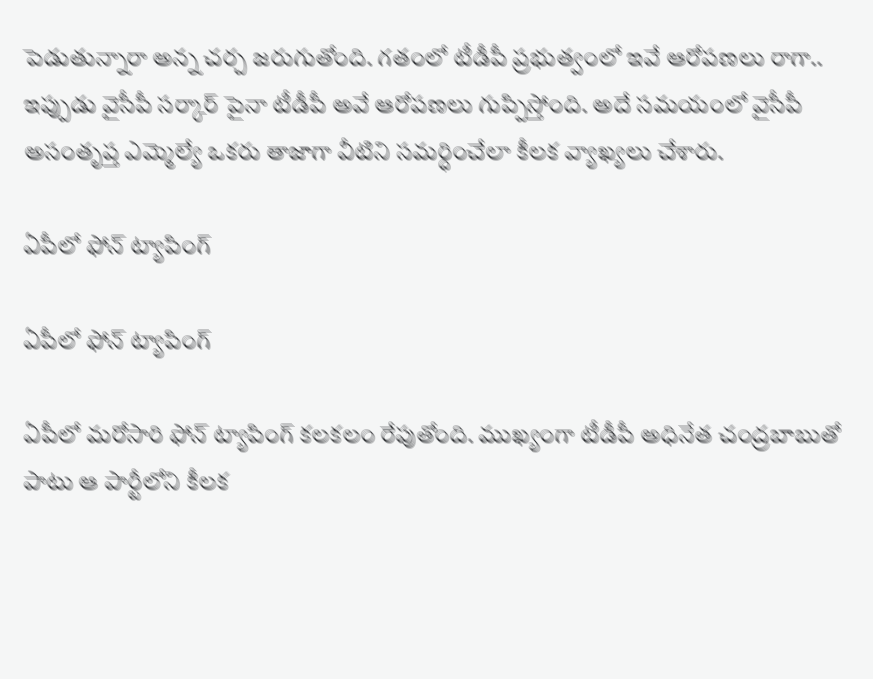పెడుతున్నారా అన్న చర్చ జరుగుతోంది. గతంలో టీడీపీ ప్రభుత్వంలో ఇవే ఆరోపణలు రాగా.. ఇప్పుడు వైసీపీ సర్కార్ పైనా టీడీపీ అవే ఆరోపణలు గుప్పిస్తోంది. అదే సమయంలో వైసీపీ అసంతృప్త ఎమ్మెల్యే ఒకరు తాజాగా వీటిని సమర్ధించేలా కీలక వ్యాఖ్యలు చేశారు.

ఏపీలో ఫోన్ ట్యాపింగ్

ఏపీలో ఫోన్ ట్యాపింగ్

ఏపీలో మరోసారి ఫోన్ ట్యాపింగ్ కలకలం రేపుతోంది. ముఖ్యంగా టీడీపీ అధినేత చంద్రబాబుతో పాటు ఆ పార్టీలోని కీలక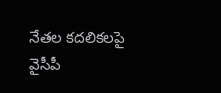నేతల కదలికలపై వైసీపీ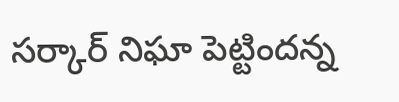సర్కార్ నిఘా పెట్టిందన్న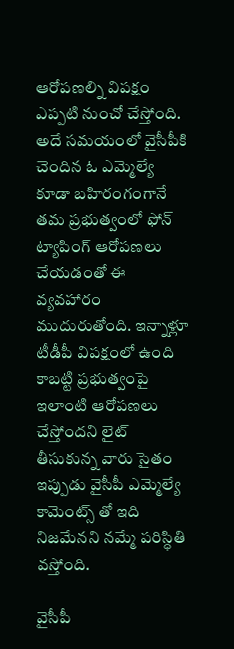ఆరోపణల్ని విపక్షం ఎప్పటి నుంచో చేస్తోంది. అదే సమయంలో వైసీపీకి చెందిన ఓ ఎమ్మెల్యే కూడా బహిరంగంగానే తమ ప్రభుత్వంలో ఫోన్ ట్యాపింగ్ ఆరోపణలు చేయడంతో ఈ వ్యవహారం ముదురుతోంది. ఇన్నాళ్లూ టీడీపీ విపక్షంలో ఉంది కాబట్టి ప్రభుత్వంపై ఇలాంటి ఆరోపణలు చేస్తోందని లైట్ తీసుకున్న వారు సైతం ఇప్పుడు వైసీపీ ఎమ్మెల్యే కామెంట్స్ తో ఇది నిజమేనని నమ్మే పరిస్ధితి వస్తోంది.

వైసీపీ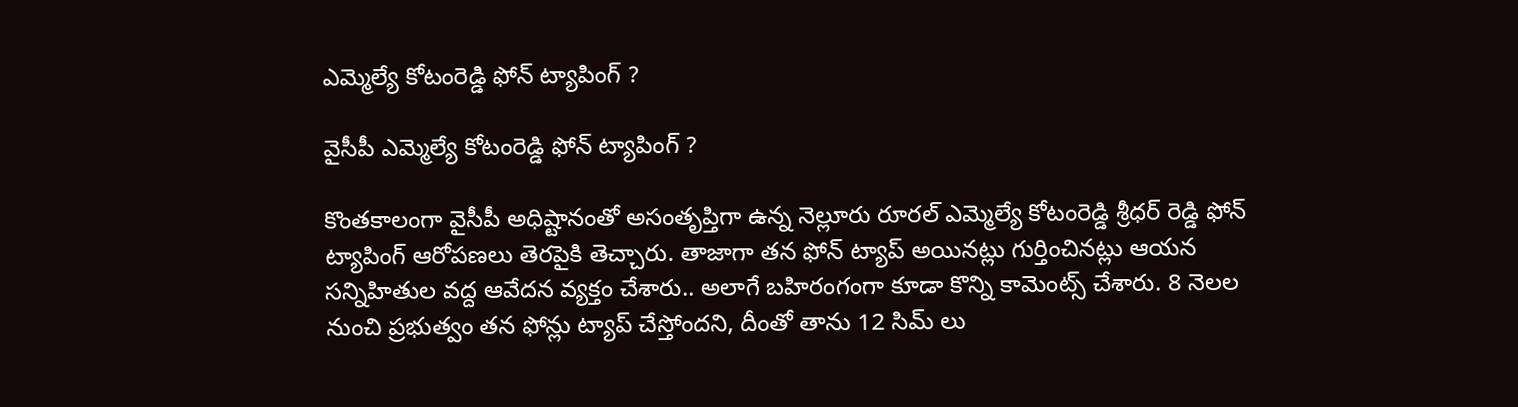ఎమ్మెల్యే కోటంరెడ్డి ఫోన్ ట్యాపింగ్ ?

వైసీపీ ఎమ్మెల్యే కోటంరెడ్డి ఫోన్ ట్యాపింగ్ ?

కొంతకాలంగా వైసీపీ అధిష్టానంతో అసంతృప్తిగా ఉన్న నెల్లూరు రూరల్ ఎమ్మెల్యే కోటంరెడ్డి శ్రీధర్ రెడ్డి ఫోన్ ట్యాపింగ్ ఆరోపణలు తెరపైకి తెచ్చారు. తాజాగా తన ఫోన్ ట్యాప్ అయినట్లు గుర్తించినట్లు ఆయన సన్నిహితుల వద్ద ఆవేదన వ్యక్తం చేశారు.. అలాగే బహిరంగంగా కూడా కొన్ని కామెంట్స్ చేశారు. 8 నెలల నుంచి ప్రభుత్వం తన ఫోన్లు ట్యాప్ చేస్తోందని, దీంతో తాను 12 సిమ్ లు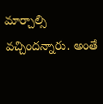మార్చాల్సి వచ్చిందన్నారు. అంతే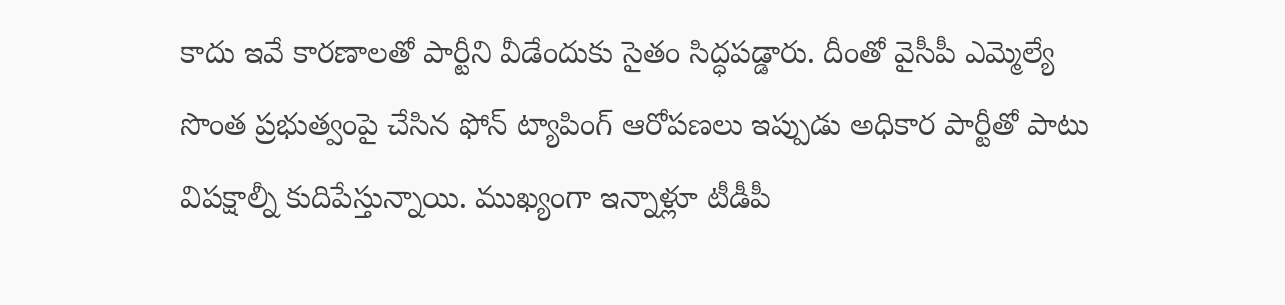కాదు ఇవే కారణాలతో పార్టీని వీడేందుకు సైతం సిద్ధపడ్డారు. దీంతో వైసీపీ ఎమ్మెల్యే సొంత ప్రభుత్వంపై చేసిన ఫోన్ ట్యాపింగ్ ఆరోపణలు ఇప్పుడు అధికార పార్టీతో పాటు విపక్షాల్నీ కుదిపేస్తున్నాయి. ముఖ్యంగా ఇన్నాళ్లూ టీడీపీ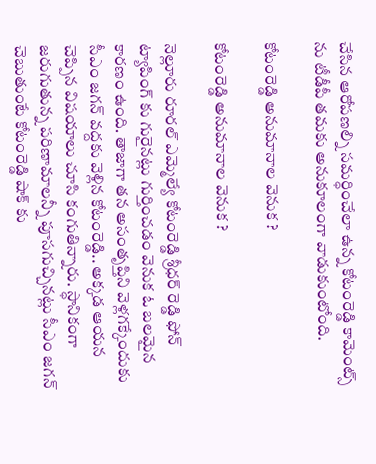చేసిన ఆరోపణల్ని సమర్ధించేలా ఉన్న కోటంరెడ్డి కామెంట్స్ ను టీడీపీ తమకు అనుకూలంగా వాడుకుంటోంది.

కోటంరెడ్డి అనుమానాల వెనుక ?

కోటంరెడ్డి అనుమానాల వెనుక ?

నెల్లూరు రూరల్ ఎమ్మెల్యే కోటంరెడ్డి శ్రీధర్ రెడ్డి ఫోన్ ట్యాపింగ్ కు గురైనట్లు గుర్తించడం వెనుక ఓ బలమైన కారణం ఉంది. తాజాగా తన అసంతృప్తిని వెళ్లగక్కేందుకు సీఎం జగన్ వద్దకు వెళ్లిన కోటంరెడ్డి.. అక్కడ ఆయన చెప్పిన విషయాలు చూసి కంగుతిన్నారు. స్ధానికంగా జరుగుతున్న పరిణామాలన్నీ పూసగుచ్చినట్లు సీఎం జగన్ చెబుతుంటే కోటంరెడ్డి షాక్ కు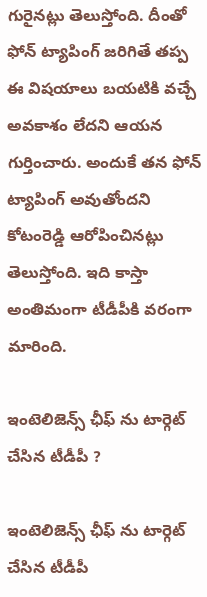గురైనట్లు తెలుస్తోంది. దీంతో ఫోన్ ట్యాపింగ్ జరిగితే తప్ప ఈ విషయాలు బయటికి వచ్చే అవకాశం లేదని ఆయన గుర్తించారు. అందుకే తన ఫోన్ ట్యాపింగ్ అవుతోందని కోటంరెడ్డి ఆరోపించినట్లు తెలుస్తోంది. ఇది కాస్తా అంతిమంగా టీడీపీకి వరంగా మారింది.

ఇంటెలిజెన్స్ ఛీఫ్ ను టార్గెట్ చేసిన టీడీపీ ?

ఇంటెలిజెన్స్ ఛీఫ్ ను టార్గెట్ చేసిన టీడీపీ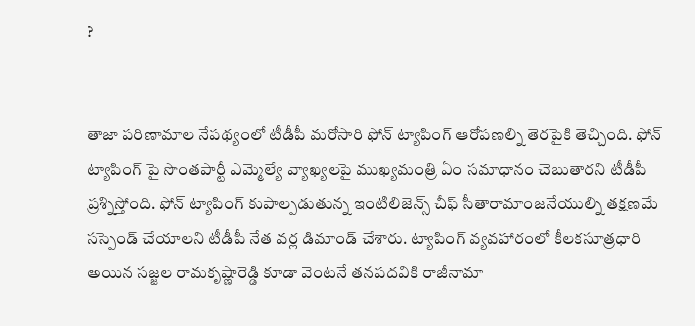?


తాజా పరిణామాల నేపథ్యంలో టీడీపీ మరోసారి ఫోన్ ట్యాపింగ్ ఆరోపణల్ని తెరపైకి తెచ్చింది. ఫోన్ ట్యాపింగ్ పై సొంతపార్టీ ఎమ్మెల్యే వ్యాఖ్యలపై ముఖ్యమంత్రి ఏం సమాధానం చెబుతారని టీడీపీ ప్రశ్నిస్తోంది. ఫోన్ ట్యాపింగ్ కుపాల్పడుతున్న ఇంటిలిజెన్స్ చీఫ్ సీతారామాంజనేయుల్ని తక్షణమే సస్పెండ్ చేయాలని టీడీపీ నేత వర్ల డిమాండ్ చేశారు. ట్యాపింగ్ వ్యవహారంలో కీలకసూత్రధారి అయిన సజ్జల రామకృష్ణారెడ్డి కూడా వెంటనే తనపదవికి రాజీనామా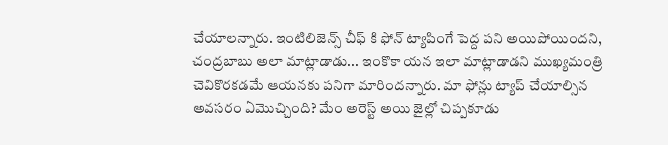చేయాలన్నారు. ఇంటిలిజెన్స్ చీఫ్ కి ఫోన్ ట్యాపింగే పెద్ద పని అయిపోయిందని, చంద్రబాబు అలా మాట్లాడాడు... ఇంకొకా యన ఇలా మాట్లాడాడని ముఖ్యమంత్రి చెవికొరకడమే ఆయనకు పనిగా మారిందన్నారు. మా ఫోన్లు ట్యాప్ చేయాల్సిన అవసరం ఏమొచ్చింది? మేం అరెస్ట్ అయి జైల్లో చిప్పకూడు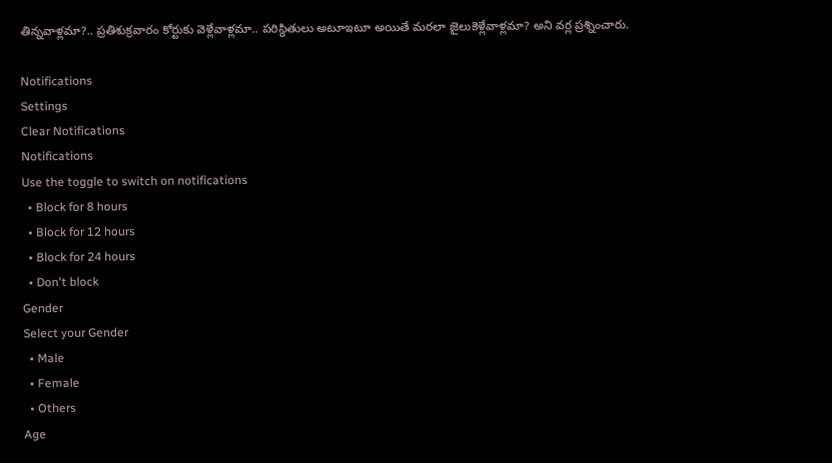తిన్నవాళ్లమా?.. ప్రతిశుక్రవారం కోర్టుకు వెళ్లేవాళ్లమా.. పరిస్థితులు అటూఇటూ అయితే మరలా జైలుకెళ్లేవాళ్లమా? అని వర్ల ప్రశ్నించారు.

Notifications
Settings
Clear Notifications
Notifications
Use the toggle to switch on notifications
  • Block for 8 hours
  • Block for 12 hours
  • Block for 24 hours
  • Don't block
Gender
Select your Gender
  • Male
  • Female
  • Others
Age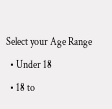Select your Age Range
  • Under 18
  • 18 to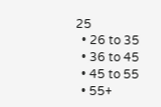25
  • 26 to 35
  • 36 to 45
  • 45 to 55
  • 55+